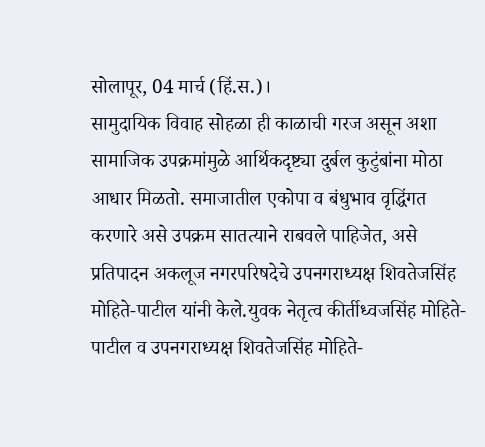सोलापूर, 04 मार्च (हिं.स.)।
सामुदायिक विवाह सोहळा ही काळाची गरज असून अशा सामाजिक उपक्रमांमुळे आर्थिकदृष्ट्या दुर्बल कुटुंबांना मोठा आधार मिळतो. समाजातील एकोपा व बंधुभाव वृद्धिंगत करणारे असे उपक्रम सातत्याने राबवले पाहिजेत, असे प्रतिपादन अकलूज नगरपरिषदेचे उपनगराध्यक्ष शिवतेजसिंह मोहिते-पाटील यांनी केले.युवक नेतृत्व कीर्तीध्वजसिंह मोहिते-पाटील व उपनगराध्यक्ष शिवतेजसिंह मोहिते-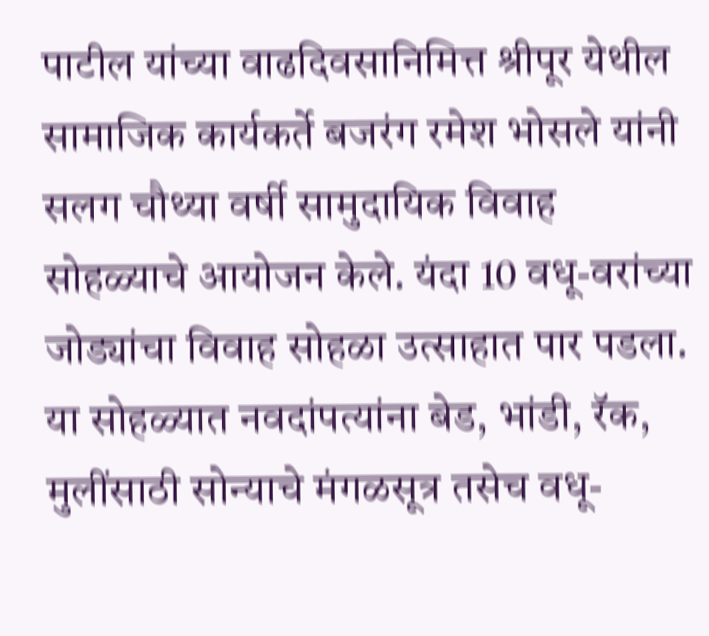पाटील यांच्या वाढदिवसानिमित्त श्रीपूर येथील सामाजिक कार्यकर्ते बजरंग रमेश भोसले यांनी सलग चौथ्या वर्षी सामुदायिक विवाह सोहळ्याचे आयोजन केले. यंदा 10 वधू-वरांच्या जोड्यांचा विवाह सोहळा उत्साहात पार पडला. या सोहळ्यात नवदांपत्यांना बेड, भांडी, रॅक, मुलींसाठी सोन्याचे मंगळसूत्र तसेच वधू-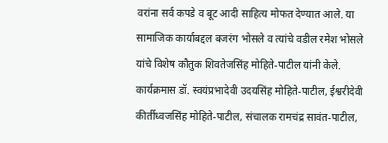वरांना सर्व कपडे व बूट आदी साहित्य मोफत देण्यात आले. या सामाजिक कार्याबद्दल बजरंग भोसले व त्यांचे वडील रमेश भोसले यांचे विशेष कौतुक शिवतेजसिंह मोहिते-पाटील यांनी केले.
कार्यक्रमास डॉ. स्वयंप्रभादेवी उदयसिंह मोहिते-पाटील, ईश्वरीदेवी कीर्तीध्वजसिंह मोहिते-पाटील, संचालक रामचंद्र सावंत-पाटील,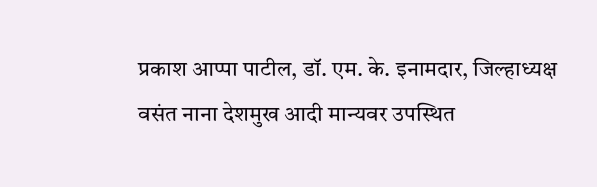प्रकाश आप्पा पाटील, डॉ. एम. के. इनामदार, जिल्हाध्यक्ष वसंत नाना देशमुख आदी मान्यवर उपस्थित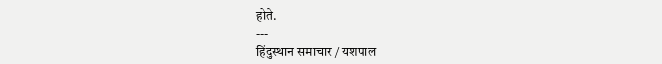होते.
---
हिंदुस्थान समाचार / यशपाल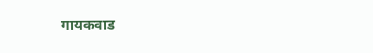गायकवाड